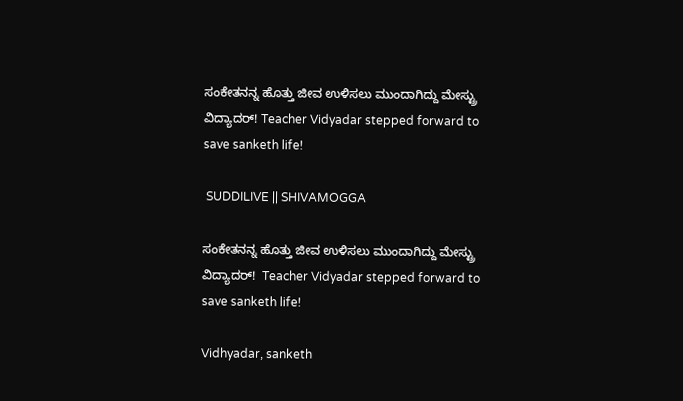ಸಂಕೇತನನ್ನ ಹೊತ್ತು ಜೀವ ಉಳಿಸಲು ಮುಂದಾಗಿದ್ದು ಮೇಸ್ಟ್ರು ವಿದ್ಯಾದರ್! Teacher Vidyadar stepped forward to save sanketh life!

 SUDDILIVE || SHIVAMOGGA

ಸಂಕೇತನನ್ನ ಹೊತ್ತು ಜೀವ ಉಳಿಸಲು ಮುಂದಾಗಿದ್ದು ಮೇಸ್ಟ್ರು ವಿದ್ಯಾದರ್!  Teacher Vidyadar stepped forward to save sanketh life!

Vidhyadar, sanketh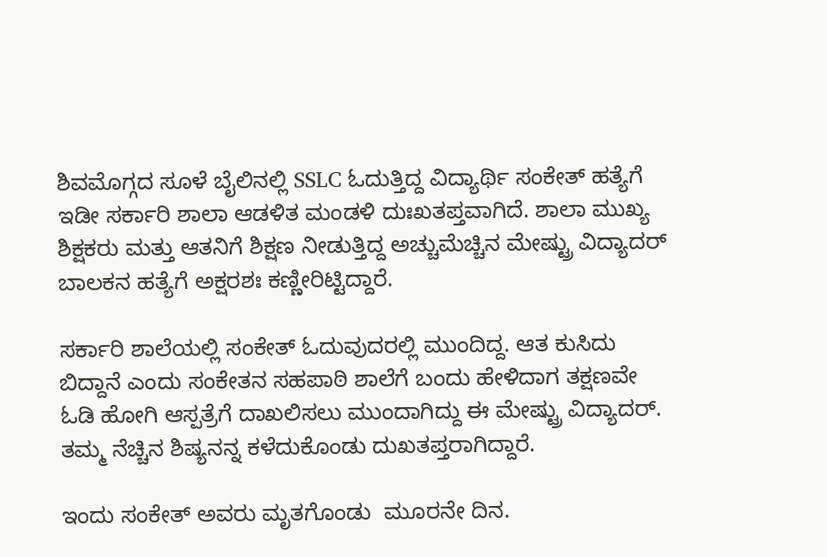ಶಿವಮೊಗ್ಗದ ಸೂಳೆ ಬೈಲಿನಲ್ಲಿ SSLC ಓದುತ್ತಿದ್ದ ವಿದ್ಯಾರ್ಥಿ ಸಂಕೇತ್ ಹತ್ಯೆಗೆ ಇಡೀ ಸರ್ಕಾರಿ ಶಾಲಾ ಆಡಳಿತ ಮಂಡಳಿ ದುಃಖತಪ್ತವಾಗಿದೆ. ಶಾಲಾ ಮುಖ್ಯ ಶಿಕ್ಷಕರು ಮತ್ತು ಆತನಿಗೆ ಶಿಕ್ಷಣ ನೀಡುತ್ತಿದ್ದ ಅಚ್ಚುಮೆಚ್ಚಿನ ಮೇಷ್ಟ್ರು ವಿದ್ಯಾದರ್ ಬಾಲಕನ ಹತ್ಯೆಗೆ ಅಕ್ಷರಶಃ ಕಣ್ಣೀರಿಟ್ಟಿದ್ದಾರೆ.

ಸರ್ಕಾರಿ ಶಾಲೆಯಲ್ಲಿ ಸಂಕೇತ್ ಓದುವುದರಲ್ಲಿ ಮುಂದಿದ್ದ. ಆತ ಕುಸಿದು ಬಿದ್ದಾನೆ ಎಂದು ಸಂಕೇತನ ಸಹಪಾಠಿ ಶಾಲೆಗೆ ಬಂದು ಹೇಳಿದಾಗ ತಕ್ಷಣವೇ ಓಡಿ ಹೋಗಿ ಆಸ್ಪತ್ರೆಗೆ ದಾಖಲಿಸಲು ಮುಂದಾಗಿದ್ದು ಈ ಮೇಷ್ಟ್ರು ವಿದ್ಯಾದರ್.  ತಮ್ಮ ನೆಚ್ಚಿನ ಶಿಷ್ಯನನ್ನ ಕಳೆದುಕೊಂಡು ದುಖತಪ್ತರಾಗಿದ್ದಾರೆ.

ಇಂದು ಸಂಕೇತ್ ಅವರು ಮೃತಗೊಂಡು  ಮೂರನೇ ದಿನ.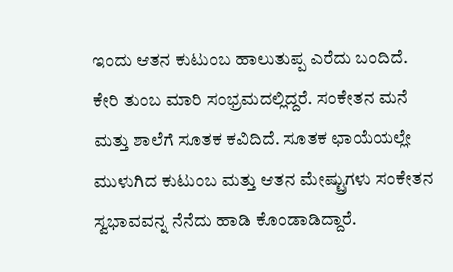ಇಂದು ಆತನ ಕುಟುಂಬ ಹಾಲುತುಪ್ಪ ಎರೆದು ಬಂದಿದೆ. ಕೇರಿ ತುಂಬ ಮಾರಿ ಸಂಭ್ರಮದಲ್ಲಿದ್ದರೆ. ಸಂಕೇತನ ಮನೆ ಮತ್ತು ಶಾಲೆಗೆ ಸೂತಕ ಕವಿದಿದೆ. ಸೂತಕ ಛಾಯೆಯಲ್ಲೇ ಮುಳುಗಿದ ಕುಟುಂಬ ಮತ್ತು ಆತನ ಮೇಷ್ಟ್ರುಗಳು ಸಂಕೇತನ ಸ್ವಭಾವವನ್ನ ನೆನೆದು ಹಾಡಿ ಕೊಂಡಾಡಿದ್ದಾರೆ.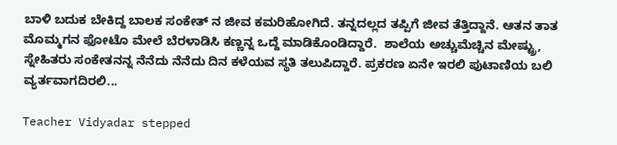ಬಾಳಿ ಬದುಕ ಬೇಕಿದ್ದ ಬಾಲಕ ಸಂಕೇತ್ ನ ಜೀವ ಕಮರಿಹೋಗಿದೆ. ತನ್ನದಲ್ಲದ ತಪ್ಪಿಗೆ ಜೀವ ತೆತ್ತಿದ್ದಾನೆ. ಆತನ ತಾತ ಮೊಮ್ಮಗನ ಫೋಟೊ ಮೇಲೆ ಬೆರಳಾಡಿಸಿ ಕಣ್ಣನ್ನ ಒದ್ದೆ ಮಾಡಿಕೊಂಡಿದ್ದಾರೆ.  ಶಾಲೆಯ ಅಚ್ಚುಮೆಚ್ಚಿನ ಮೇಷ್ಟ್ರು, ಸ್ನೇಹಿತರು ಸಂಕೇತನನ್ನ ನೆನೆದು ನೆನೆದು ದಿನ ಕಳೆಯವ ಸ್ಥತಿ ತಲುಪಿದ್ದಾರೆ. ಪ್ರಕರಣ ಏನೇ ಇರಲಿ ಪುಟಾಣಿಯ ಬಲಿ ವ್ಯರ್ತವಾಗದಿರಲಿ...

Teacher Vidyadar stepped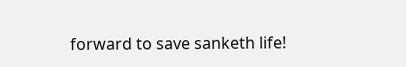forward to save sanketh life!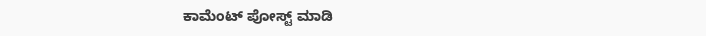ಕಾಮೆಂಟ್‌‌ ಪೋಸ್ಟ್‌ ಮಾಡಿ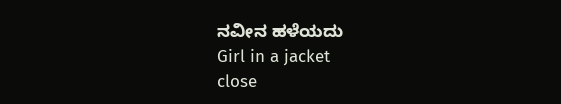ನವೀನ ಹಳೆಯದು
Girl in a jacket
close